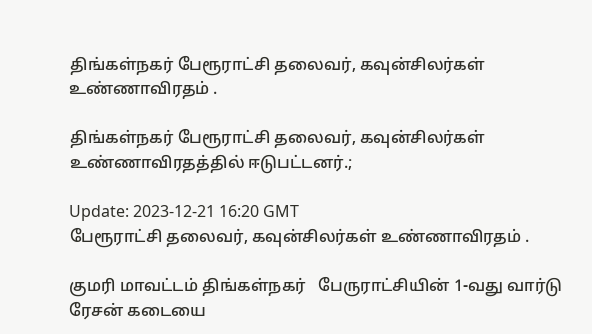திங்கள்நகர் பேரூராட்சி தலைவர், கவுன்சிலர்கள் உண்ணாவிரதம் .

திங்கள்நகர் பேரூராட்சி தலைவர், கவுன்சிலர்கள் உண்ணாவிரதத்தில் ஈடுபட்டனர்.;

Update: 2023-12-21 16:20 GMT
பேரூராட்சி தலைவர், கவுன்சிலர்கள் உண்ணாவிரதம் .

குமரி மாவட்டம் திங்கள்நகர்   பேருராட்சியின் 1-வது வார்டு ரேசன் கடையை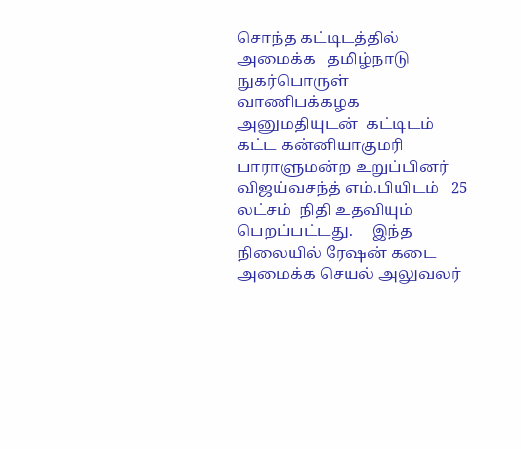சொந்த கட்டிடத்தில் அமைக்க   தமிழ்நாடு நுகர்பொருள் வாணிபக்கழக அனுமதியுடன்  கட்டிடம் கட்ட கன்னியாகுமரி பாராளுமன்ற உறுப்பினர் விஜய்வசந்த் எம்.பியிடம்   25 லட்சம்  நிதி உதவியும் பெறப்பட்டது.     இந்த நிலையில் ரேஷன் கடை அமைக்க செயல் அலுவலர்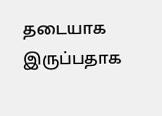தடையாக இருப்பதாக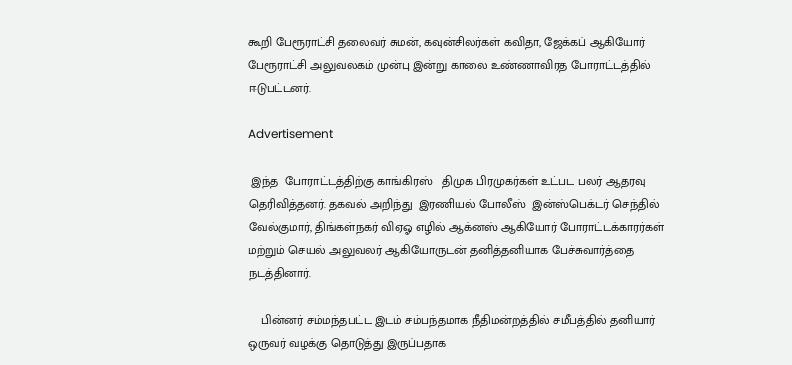கூறி பேரூராட்சி தலைவர் சுமன், கவுன்சிலர்கள் கவிதா, ஜேக்கப் ஆகியோர் பேரூராட்சி அலுவலகம் முன்பு இன்று காலை உண்ணாவிரத போராட்டத்தில் ஈடுபட்டனர்.

Advertisement

 இந்த  போராட்டத்திற்கு காங்கிரஸ்   திமுக பிரமுகர்கள் உட்பட பலர் ஆதரவு தெரிவித்தனர். தகவல் அறிந்து  இரணியல் போலீஸ்  இன்ஸ்பெக்டர் செந்தில் வேல்குமார், திங்கள்நகர் விஏஓ எழில் ஆக்னஸ் ஆகியோர் போராட்டக்காரர்கள் மற்றும் செயல் அலுவலர் ஆகியோருடன் தனித்தனியாக பேச்சுவார்த்தை நடத்தினார்.

    பின்னர் சம்மந்தபட்ட இடம் சம்பந்தமாக நீதிமன்றத்தில் சமீபத்தில் தனியார் ஒருவர் வழக்கு தொடுத்து இருப்பதாக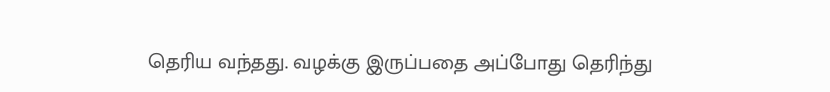தெரிய வந்தது. வழக்கு இருப்பதை அப்போது தெரிந்து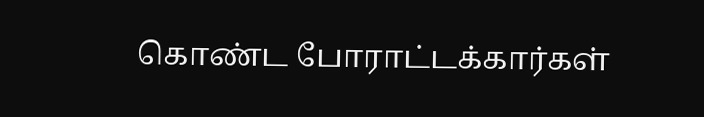கொண்ட போராட்டக்கார்கள்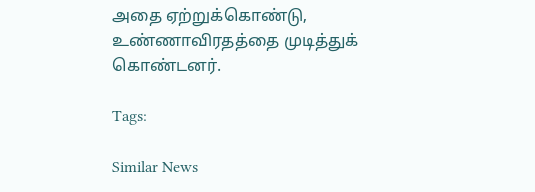அதை ஏற்றுக்கொண்டு, உண்ணாவிரதத்தை முடித்துக் கொண்டனர்.

Tags:

Similar News